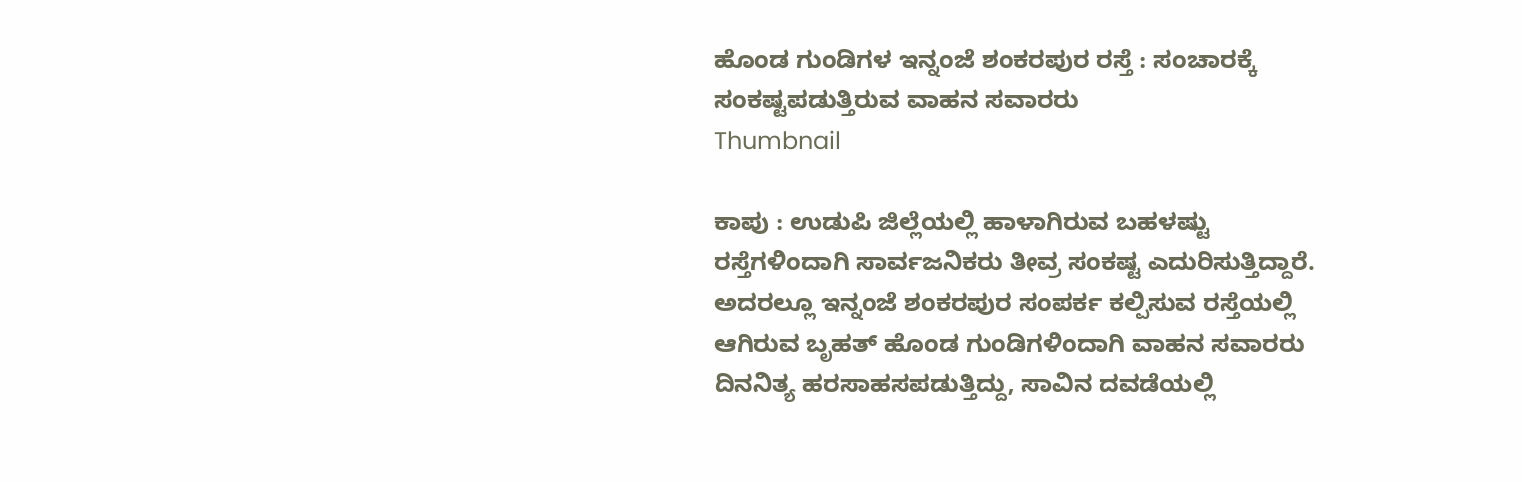ಹೊಂಡ ಗುಂಡಿಗಳ ಇನ್ನಂಜೆ ಶಂಕರಪುರ ರಸ್ತೆ : ಸಂಚಾರಕ್ಕೆ ಸಂಕಷ್ಟಪಡುತ್ತಿರುವ ವಾಹನ ಸವಾರರು
Thumbnail

ಕಾಪು : ಉಡುಪಿ ಜಿಲ್ಲೆಯಲ್ಲಿ ಹಾಳಾಗಿರುವ ಬಹಳಷ್ಟು ರಸ್ತೆಗಳಿಂದಾಗಿ ಸಾರ್ವಜನಿಕರು ತೀವ್ರ ಸಂಕಷ್ಟ ಎದುರಿಸುತ್ತಿದ್ದಾರೆ. ಅದರಲ್ಲೂ ಇನ್ನಂಜೆ ಶಂಕರಪುರ ಸಂಪರ್ಕ ಕಲ್ಪಿಸುವ ರಸ್ತೆಯಲ್ಲಿ ಆಗಿರುವ ಬೃಹತ್ ಹೊಂಡ ಗುಂಡಿಗಳಿಂದಾಗಿ ವಾಹನ ಸವಾರರು ದಿನನಿತ್ಯ ಹರಸಾಹಸಪಡುತ್ತಿದ್ದು, ಸಾವಿನ ದವಡೆಯಲ್ಲಿ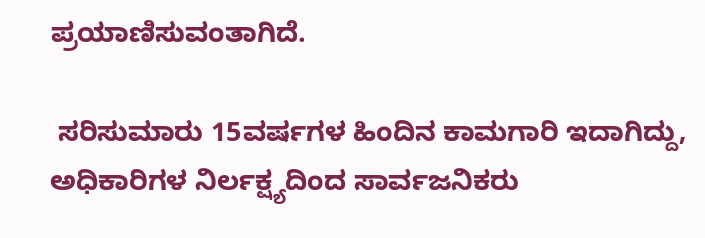ಪ್ರಯಾಣಿಸುವಂತಾಗಿದೆ.

 ಸರಿಸುಮಾರು 15ವರ್ಷಗಳ ಹಿಂದಿನ ಕಾಮಗಾರಿ ಇದಾಗಿದ್ದು, ಅಧಿಕಾರಿಗಳ ನಿರ್ಲಕ್ಷ್ಯದಿಂದ ಸಾರ್ವಜನಿಕರು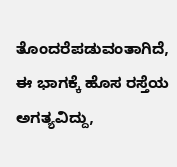ತೊಂದರೆಪಡುವಂತಾಗಿದೆ, ಈ ಭಾಗಕ್ಕೆ ಹೊಸ ರಸ್ತೆಯ ಅಗತ್ಯವಿದ್ದು,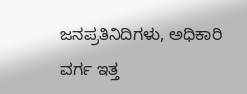ಜನಪ್ರತಿನಿದಿಗಳು, ಅಧಿಕಾರಿ ವರ್ಗ ಇತ್ತ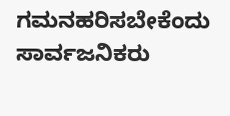ಗಮನಹರಿಸಬೇಕೆಂದು ಸಾರ್ವಜನಿಕರು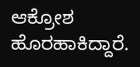ಆಕ್ರೋಶ ಹೊರಹಾಕಿದ್ದಾರೆ.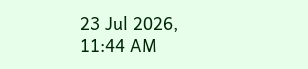23 Jul 2026, 11:44 AM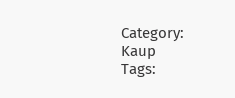Category: Kaup
Tags: